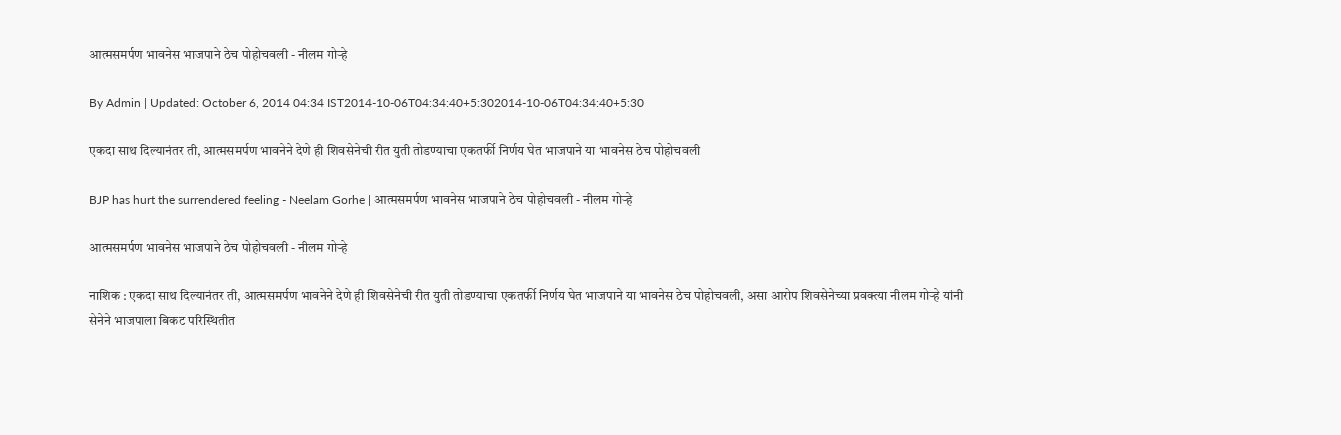आत्मसमर्पण भावनेस भाजपाने ठेच पोहोचवली - नीलम गोऱ्हे

By Admin | Updated: October 6, 2014 04:34 IST2014-10-06T04:34:40+5:302014-10-06T04:34:40+5:30

एकदा साथ दिल्यानंतर ती, आत्मसमर्पण भावनेने देणे ही शिवसेनेची रीत युती तोडण्याचा एकतर्फी निर्णय घेत भाजपाने या भावनेस ठेच पोहोचवली

BJP has hurt the surrendered feeling - Neelam Gorhe | आत्मसमर्पण भावनेस भाजपाने ठेच पोहोचवली - नीलम गोऱ्हे

आत्मसमर्पण भावनेस भाजपाने ठेच पोहोचवली - नीलम गोऱ्हे

नाशिक : एकदा साथ दिल्यानंतर ती, आत्मसमर्पण भावनेने देणे ही शिवसेनेची रीत युती तोडण्याचा एकतर्फी निर्णय घेत भाजपाने या भावनेस ठेच पोहोचवली, असा आरोप शिवसेनेच्या प्रवक्त्या नीलम गोऱ्हे यांनी
सेनेने भाजपाला बिकट परिस्थितीत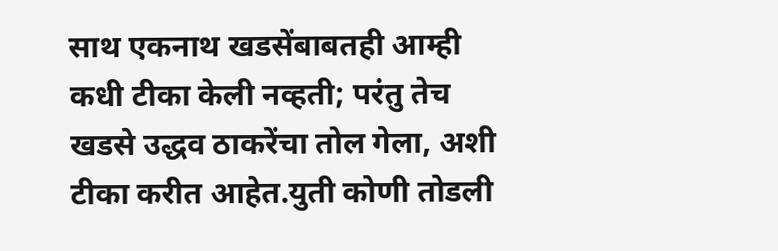साथ एकनाथ खडसेंबाबतही आम्ही कधी टीका केली नव्हती; परंतु तेच खडसे उद्धव ठाकरेंचा तोल गेला, अशी टीका करीत आहेत.युती कोणी तोडली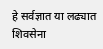हे सर्वज्ञात या लढ्यात शिवसेना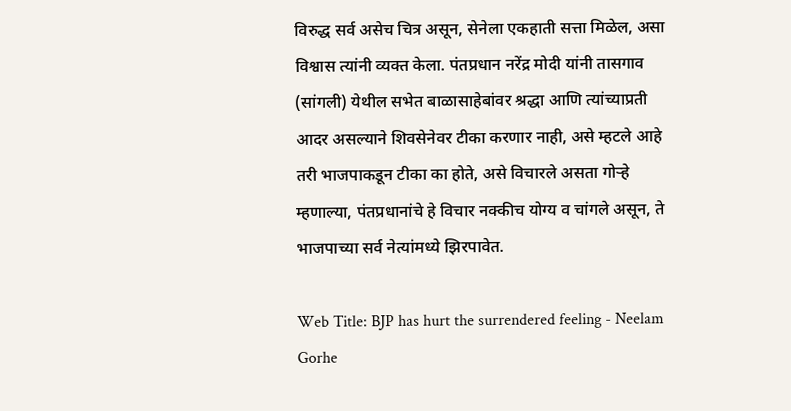विरुद्ध सर्व असेच चित्र असून, सेनेला एकहाती सत्ता मिळेल, असा विश्वास त्यांनी व्यक्त केला. पंतप्रधान नरेंद्र मोदी यांनी तासगाव (सांगली) येथील सभेत बाळासाहेबांवर श्रद्धा आणि त्यांच्याप्रती आदर असल्याने शिवसेनेवर टीका करणार नाही, असे म्हटले आहे तरी भाजपाकडून टीका का होते, असे विचारले असता गोऱ्हे म्हणाल्या, पंतप्रधानांचे हे विचार नक्कीच योग्य व चांगले असून, ते भाजपाच्या सर्व नेत्यांमध्ये झिरपावेत.

Web Title: BJP has hurt the surrendered feeling - Neelam Gorhe